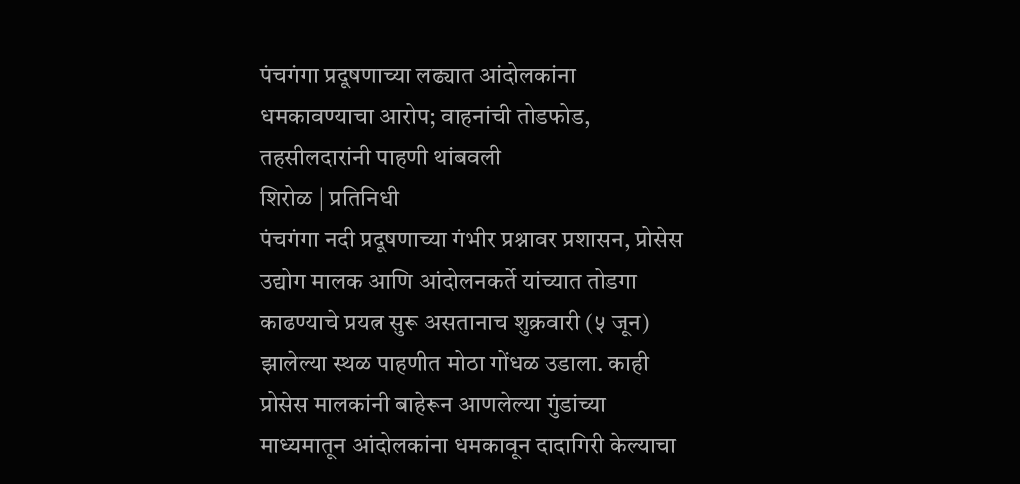पंचगंगा प्रदूषणाच्या लढ्यात आंदोलकांना धमकावण्याचा आरोप; वाहनांची तोडफोड, तहसीलदारांनी पाहणी थांबवली
शिरोळ | प्रतिनिधी
पंचगंगा नदी प्रदूषणाच्या गंभीर प्रश्नावर प्रशासन, प्रोसेस उद्योग मालक आणि आंदोलनकर्ते यांच्यात तोडगा काढण्याचे प्रयत्न सुरू असतानाच शुक्रवारी (५ जून) झालेल्या स्थळ पाहणीत मोठा गोंधळ उडाला. काही प्रोसेस मालकांनी बाहेरून आणलेल्या गुंडांच्या माध्यमातून आंदोलकांना धमकावून दादागिरी केल्याचा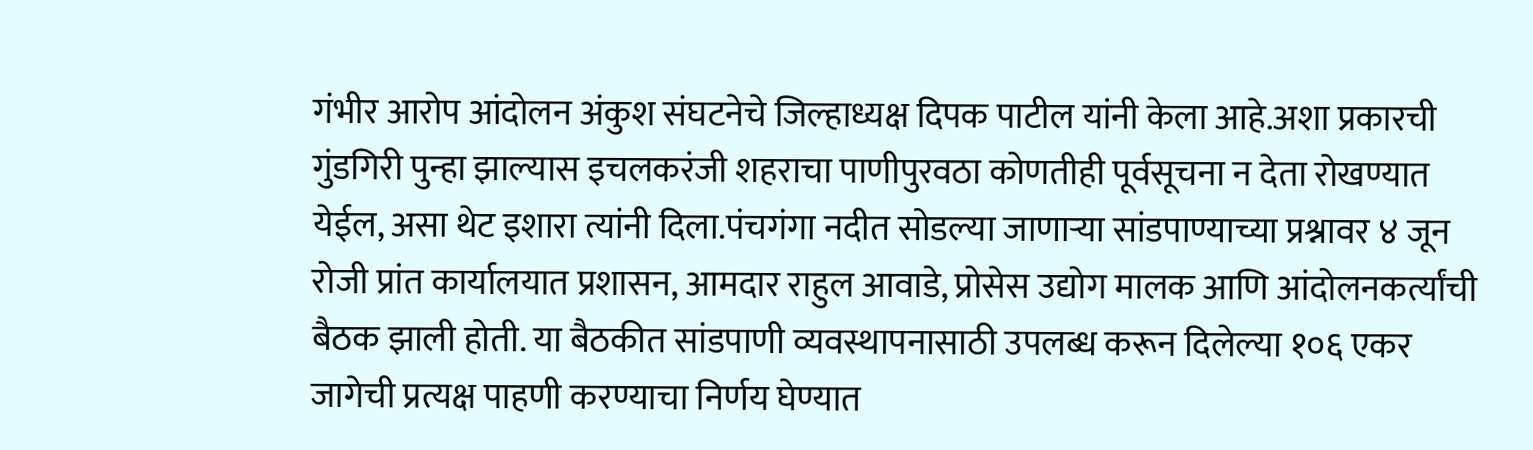गंभीर आरोप आंदोलन अंकुश संघटनेचे जिल्हाध्यक्ष दिपक पाटील यांनी केला आहे.अशा प्रकारची गुंडगिरी पुन्हा झाल्यास इचलकरंजी शहराचा पाणीपुरवठा कोणतीही पूर्वसूचना न देता रोखण्यात येईल, असा थेट इशारा त्यांनी दिला.पंचगंगा नदीत सोडल्या जाणाऱ्या सांडपाण्याच्या प्रश्नावर ४ जून रोजी प्रांत कार्यालयात प्रशासन, आमदार राहुल आवाडे, प्रोसेस उद्योग मालक आणि आंदोलनकर्त्यांची बैठक झाली होती. या बैठकीत सांडपाणी व्यवस्थापनासाठी उपलब्ध करून दिलेल्या १०६ एकर जागेची प्रत्यक्ष पाहणी करण्याचा निर्णय घेण्यात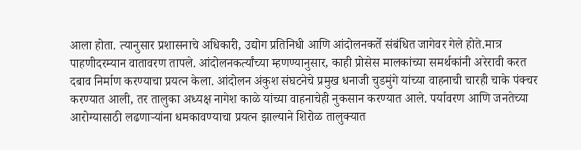आला होता. त्यानुसार प्रशासनाचे अधिकारी, उद्योग प्रतिनिधी आणि आंदोलनकर्ते संबंधित जागेवर गेले होते.मात्र पाहणीदरम्यान वातावरण तापले. आंदोलनकर्त्यांच्या म्हणण्यानुसार, काही प्रोसेस मालकांच्या समर्थकांनी अरेरावी करत दबाव निर्माण करण्याचा प्रयत्न केला. आंदोलन अंकुश संघटनेचे प्रमुख धनाजी चुडमुंगे यांच्या वाहनाची चारही चाके पंक्चर करण्यात आली, तर तालुका अध्यक्ष नागेश काळे यांच्या वाहनाचेही नुकसान करण्यात आले. पर्यावरण आणि जनतेच्या आरोग्यासाठी लढणाऱ्यांना धमकावण्याचा प्रयत्न झाल्याने शिरोळ तालुक्यात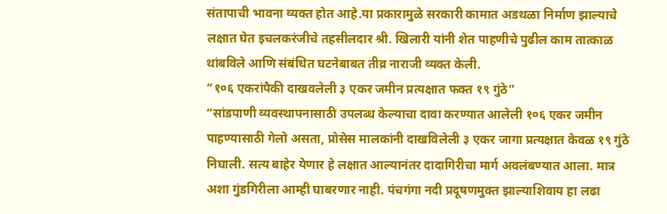संतापाची भावना व्यक्त होत आहे.या प्रकारामुळे सरकारी कामात अडथळा निर्माण झाल्याचे लक्षात घेत इचलकरंजीचे तहसीलदार श्री. खिलारी यांनी शेत पाहणीचे पुढील काम तात्काळ थांबविले आणि संबंधित घटनेबाबत तीव्र नाराजी व्यक्त केली.
“१०६ एकरांपैकी दाखवलेली ३ एकर जमीन प्रत्यक्षात फक्त १९ गुंठे”
“सांडपाणी व्यवस्थापनासाठी उपलब्ध केल्याचा दावा करण्यात आलेली १०६ एकर जमीन पाहण्यासाठी गेलो असता, प्रोसेस मालकांनी दाखविलेली ३ एकर जागा प्रत्यक्षात केवळ १९ गुंठे निघाली. सत्य बाहेर येणार हे लक्षात आल्यानंतर दादागिरीचा मार्ग अवलंबण्यात आला. मात्र अशा गुंडगिरीला आम्ही घाबरणार नाही. पंचगंगा नदी प्रदूषणमुक्त झाल्याशिवाय हा लढा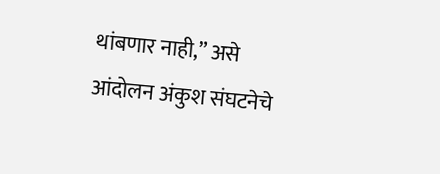थांबणार नाही,” असे आंदोलन अंकुश संघटनेचे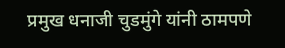प्रमुख धनाजी चुडमुंगे यांनी ठामपणे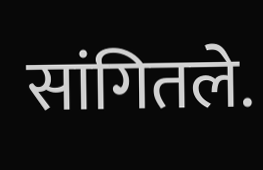सांगितले.